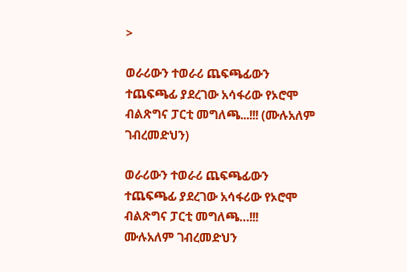>

ወራሪውን ተወራሪ ጨፍጫፊውን ተጨፍጫፊ ያደረገው አሳፋሪው የኦሮሞ ብልጽግና ፓርቲ መግለጫ...!!! (ሙሉአለም ገብረመድህን)

ወራሪውን ተወራሪ ጨፍጫፊውን ተጨፍጫፊ ያደረገው አሳፋሪው የኦሮሞ ብልጽግና ፓርቲ መግለጫ…!!!
ሙሉአለም ገብረመድህን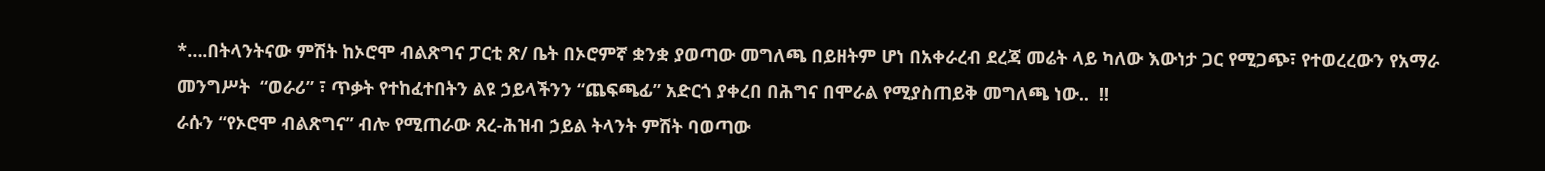*….በትላንትናው ምሽት ከኦሮሞ ብልጽግና ፓርቲ ጽ/ ቤት በኦሮምኛ ቋንቋ ያወጣው መግለጫ በይዘትም ሆነ በአቀራረብ ደረጃ መሬት ላይ ካለው እውነታ ጋር የሚጋጭ፣ የተወረረውን የአማራ መንግሥት  “ወራሪ” ፣ ጥቃት የተከፈተበትን ልዩ ኃይላችንን “ጨፍጫፊ” አድርጎ ያቀረበ በሕግና በሞራል የሚያስጠይቅ መግለጫ ነው..  !!
ራሱን “የኦሮሞ ብልጽግና” ብሎ የሚጠራው ጸረ-ሕዝብ ኃይል ትላንት ምሽት ባወጣው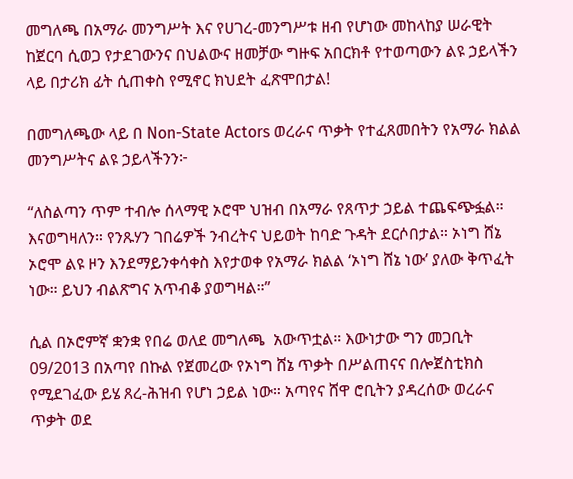መግለጫ በአማራ መንግሥት እና የሀገረ-መንግሥቱ ዘብ የሆነው መከላከያ ሠራዊት ከጀርባ ሲወጋ የታደገውንና በህልውና ዘመቻው ግዙፍ አበርክቶ የተወጣውን ልዩ ኃይላችን ላይ በታሪክ ፊት ሲጠቀስ የሚኖር ክህደት ፈጽሞበታል!

በመግለጫው ላይ በ Non-State Actors ወረራና ጥቃት የተፈጸመበትን የአማራ ክልል መንግሥትና ልዩ ኃይላችንን፦

“ለስልጣን ጥም ተብሎ ሰላማዊ ኦሮሞ ህዝብ በአማራ የጸጥታ ኃይል ተጨፍጭፏል። እናወግዛለን። የንጹሃን ገበሬዎች ንብረትና ህይወት ከባድ ጉዳት ደርሶበታል። ኦነግ ሸኔ ኦሮሞ ልዩ ዞን እንደማይንቀሳቀስ እየታወቀ የአማራ ክልል ‘ኦነግ ሸኔ ነው’ ያለው ቅጥፈት ነው። ይህን ብልጽግና አጥብቆ ያወግዛል።”

ሲል በኦሮምኛ ቋንቋ የበሬ ወለደ መግለጫ  አውጥቷል። እውነታው ግን መጋቢት 09/2013 በአጣየ በኩል የጀመረው የኦነግ ሸኔ ጥቃት በሥልጠናና በሎጀስቲክስ የሚደገፈው ይሄ ጸረ-ሕዝብ የሆነ ኃይል ነው። አጣየና ሸዋ ሮቢትን ያዳረሰው ወረራና ጥቃት ወደ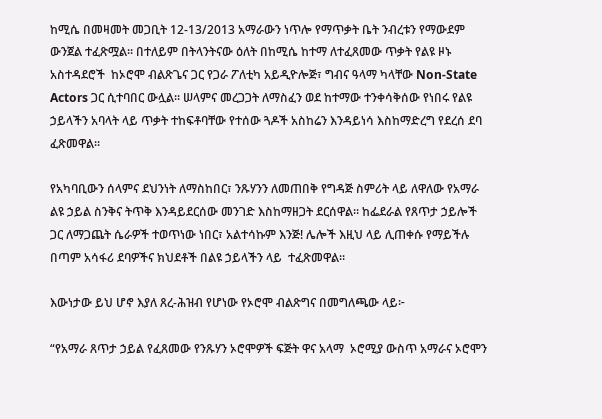ከሚሴ በመዛመት መጋቢት 12-13/2013 አማራውን ነጥሎ የማጥቃት ቤት ንብረቱን የማውደም ውንጀል ተፈጽሟል። በተለይም በትላንትናው ዕለት በከሚሴ ከተማ ለተፈጸመው ጥቃት የልዩ ዞኑ አስተዳደሮች  ከኦሮሞ ብልጽጌና ጋር የጋራ ፖለቲካ አይዲዮሎጅ፣ ግብና ዓላማ ካላቸው Non-State Actors ጋር ሲተባበር ውሏል። ሠላምና መረጋጋት ለማስፈን ወደ ከተማው ተንቀሳቅሰው የነበሩ የልዩ ኃይላችን አባላት ላይ ጥቃት ተከፍቶባቸው የተሰው ጓዶች አስከሬን እንዳይነሳ እስከማድረግ የደረሰ ደባ ፈጽመዋል።

የአካባቢውን ሰላምና ደህንነት ለማስከበር፣ ንጹሃንን ለመጠበቅ የግዳጅ ስምሪት ላይ ለዋለው የአማራ ልዩ ኃይል ስንቅና ትጥቅ እንዳይደርሰው መንገድ እስከማዘጋት ደርሰዋል። ከፌደራል የጸጥታ ኃይሎች ጋር ለማጋጨት ሴራዎች ተወጥነው ነበር፣ አልተሳኩም እንጅ! ሌሎች እዚህ ላይ ሊጠቀሱ የማይችሉ በጣም አሳፋሪ ደባዎችና ክህደቶች በልዩ ኃይላችን ላይ  ተፈጽመዋል።

እውነታው ይህ ሆኖ እያለ ጸረ-ሕዝብ የሆነው የኦሮሞ ብልጽግና በመግለጫው ላይ፦

“የአማራ ጸጥታ ኃይል የፈጸመው የንጹሃን ኦሮሞዎች ፍጅት ዋና አላማ  ኦሮሚያ ውስጥ አማራና ኦሮሞን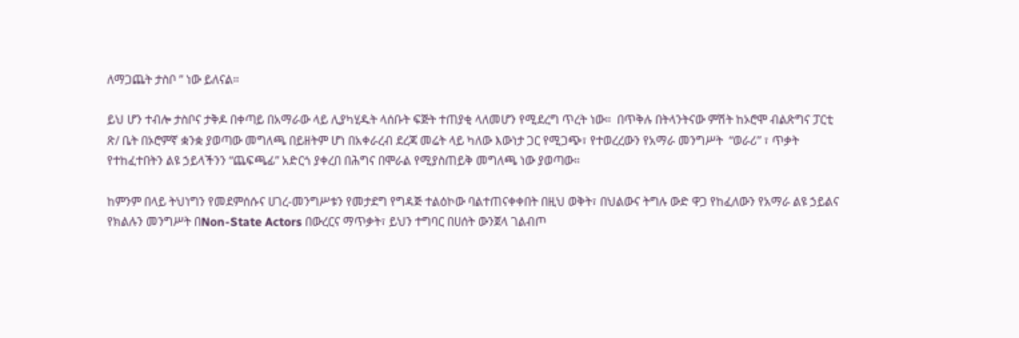ለማጋጨት ታስቦ ” ነው ይለናል።

ይህ ሆን ተብሎ ታስቦና ታቅዶ በቀጣይ በአማራው ላይ ሊያካሂዱት ላሰቡት ፍጅት ተጠያቂ ላለመሆን የሚደረግ ጥረት ነው።  በጥቅሉ በትላንትናው ምሽት ከኦሮሞ ብልጽግና ፓርቲ ጽ/ ቤት በኦሮምኛ ቋንቋ ያወጣው መግለጫ በይዘትም ሆነ በአቀራረብ ደረጃ መሬት ላይ ካለው እውነታ ጋር የሚጋጭ፣ የተወረረውን የአማራ መንግሥት  “ወራሪ” ፣ ጥቃት የተከፈተበትን ልዩ ኃይላችንን “ጨፍጫፊ” አድርጎ ያቀረበ በሕግና በሞራል የሚያስጠይቅ መግለጫ ነው ያወጣው።

ከምንም በላይ ትህነግን የመደምሰሱና ሀገረ-መንግሥቱን የመታደግ የግዳጅ ተልዕኮው ባልተጠናቀቀበት በዚህ ወቅት፣ በህልውና ትግሉ ውድ ዋጋ የከፈለውን የአማራ ልዩ ኃይልና የክልሉን መንግሥት በNon-State Actors በውረርና ማጥቃት፣ ይህን ተግባር በሀሰት ውንጀላ ገልብጦ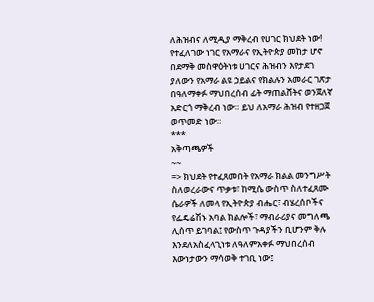ለሕዝብና ለሚዲያ ማቅረብ የሀገር ክህደት ነው! የተፈለገው ነገር የአማራና የኢትዮጵያ መከታ ሆኖ በደማቅ መስዋዕትነቱ ሀገርና ሕዝብን እየታደገ ያለውን የአማራ ልዩ ኃይልና የክልሉን አመራር ገጽታ በዓለማቀፉ ማህበረሰብ ፊት ማጠልሸትና ወንጀለኛ አድርጎ ማቅረብ ነው። ይህ ለአማራ ሕዝብ የተዘጋጀ ወጥመድ ነው።
***
አቅጣጫዎች
~~
=> ክህደት የተፈጸመበት የአማራ ክልል መንግሥት ስለወረራውና ጥቃቱ፣ ከሚሴ ውስጥ ስለተፈጸሙ ሴራዎች ለመላ የኢትዮጵያ ብሔር፣ ብሄረሰቦችና የፌዴሬሽኑ አባል ክልሎች፣ ማብራሪያና መግለጫ ሊሰጥ ይገባል፤ የውስጥ ጉዳያችን ቢሆንም ቅሉ እንደለአስፈላጊነቱ ለዓለምአቀፉ ማህበረሰብ እውነታውን ማሳወቅ ተገቢ ነው፤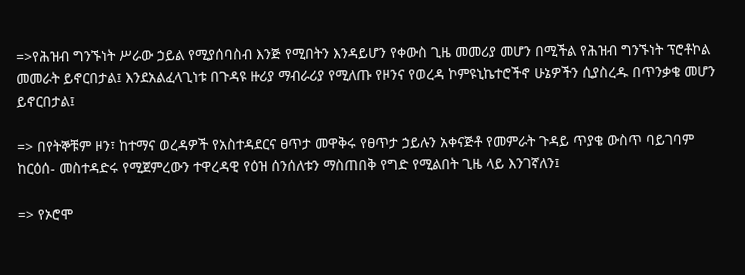=>የሕዝብ ግንኙነት ሥራው ኃይል የሚያሰባስብ እንጅ የሚበትን እንዳይሆን የቀውስ ጊዜ መመሪያ መሆን በሚችል የሕዝብ ግንኙነት ፕሮቶኮል መመራት ይኖርበታል፤ እንደአልፈላጊነቱ በጉዳዩ ዙሪያ ማብራሪያ የሚለጡ የዞንና የወረዳ ኮምዩኒኬተሮችኖ ሁኔዎችን ሲያስረዱ በጥንቃቄ መሆን ይኖርበታል፤

=> በየትኞቹም ዞን፣ ከተማና ወረዳዎች የአስተዳደርና ፀጥታ መዋቅሩ የፀጥታ ኃይሉን አቀናጅቶ የመምራት ጉዳይ ጥያቄ ውስጥ ባይገባም ከርዕሰ- መስተዳድሩ የሚጀምረውን ተዋረዳዊ የዕዝ ሰንሰለቱን ማስጠበቅ የግድ የሚልበት ጊዜ ላይ እንገኛለን፤

=> የኦሮሞ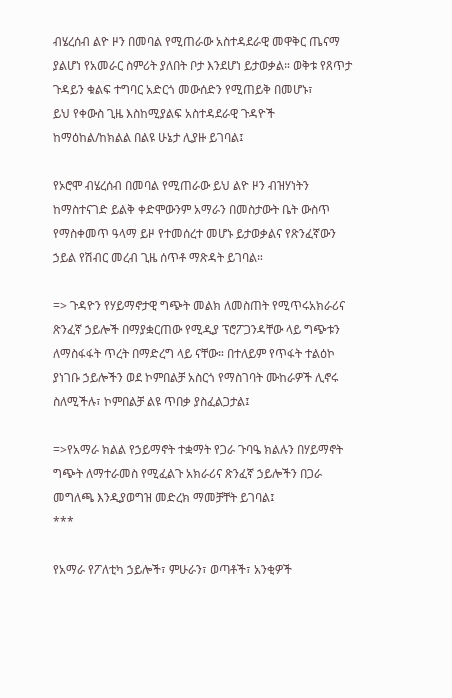ብሄረሰብ ልዮ ዞን በመባል የሚጠራው አስተዳደራዊ መዋቅር ጤናማ ያልሆነ የአመራር ስምሪት ያለበት ቦታ እንደሆነ ይታወቃል። ወቅቱ የጸጥታ ጉዳይን ቁልፍ ተግባር አድርጎ መውሰድን የሚጠይቅ በመሆኑ፣
ይህ የቀውስ ጊዜ እስከሚያልፍ አስተዳደራዊ ጉዳዮች ከማዕከል/ከክልል በልዩ ሁኔታ ሊያዙ ይገባል፤

የኦሮሞ ብሄረሰብ በመባል የሚጠራው ይህ ልዮ ዞን ብዝሃነትን ከማስተናገድ ይልቅ ቀድሞውንም አማራን በመስታውት ቤት ውስጥ የማስቀመጥ ዓላማ ይዞ የተመሰረተ መሆኑ ይታወቃልና የጽንፈኛውን ኃይል የሽብር መረብ ጊዜ ሰጥቶ ማጽዳት ይገባል።

=> ጉዳዮን የሃይማኖታዊ ግጭት መልክ ለመስጠት የሚጥሩአክራሪና ጽንፈኛ ኃይሎች በማያቋርጠው የሚዲያ ፕሮፖጋንዳቸው ላይ ግጭቱን ለማስፋፋት ጥረት በማድረግ ላይ ናቸው። በተለይም የጥፋት ተልዕኮ ያነገቡ ኃይሎችን ወደ ኮምበልቻ አስርጎ የማስገባት ሙከራዎች ሊኖሩ ስለሚችሉ፣ ኮምበልቻ ልዩ ጥበቃ ያስፈልጋታል፤

=>የአማራ ክልል የኃይማኖት ተቋማት የጋራ ጉባዔ ክልሉን በሃይማኖት ግጭት ለማተራመስ የሚፈልጉ አክራሪና ጽንፈኛ ኃይሎችን በጋራ መግለጫ እንዲያወግዝ መድረክ ማመቻቸት ይገባል፤
***

የአማራ የፖለቲካ ኃይሎች፣ ምሁራን፣ ወጣቶች፣ አንቂዎች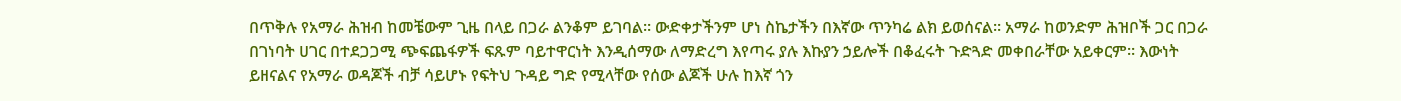በጥቅሉ የአማራ ሕዝብ ከመቼውም ጊዜ በላይ በጋራ ልንቆም ይገባል። ውድቀታችንም ሆነ ስኬታችን በእኛው ጥንካሬ ልክ ይወሰናል። አማራ ከወንድም ሕዝቦች ጋር በጋራ በገነባት ሀገር በተደጋጋሚ ጭፍጨፋዎች ፍጹም ባይተዋርነት እንዲሰማው ለማድረግ እየጣሩ ያሉ እኩያን ኃይሎች በቆፈሩት ጉድጓድ መቀበራቸው አይቀርም። እውነት ይዘናልና የአማራ ወዳጆች ብቻ ሳይሆኑ የፍትህ ጉዳይ ግድ የሚላቸው የሰው ልጆች ሁሉ ከእኛ ጎን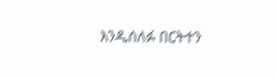እንዲሰለፉ በርትተን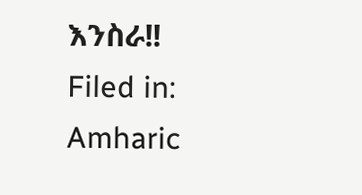እንስራ!!
Filed in: Amharic